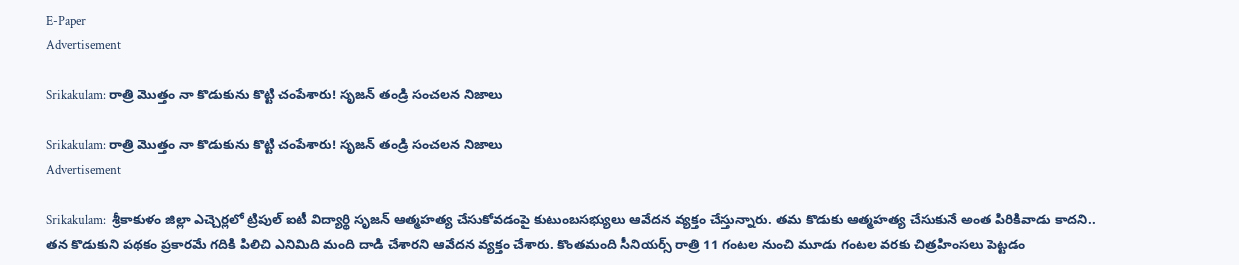E-Paper
Advertisement

Srikakulam: రాత్రి మెుత్తం నా కొడుకును కొట్టి చంపేశారు! సృజన్ తండ్రి సంచలన నిజాలు

Srikakulam: రాత్రి మెుత్తం నా కొడుకును కొట్టి చంపేశారు! సృజన్ తండ్రి సంచలన నిజాలు
Advertisement

Srikakulam:  శ్రీకాకుళం జిల్లా ఎచ్చెర్లలో ట్రిపుల్ ఐటీ విద్యార్థి సృజన్ ఆత్మహత్య చేసుకోవడంపై కుటుంబసభ్యులు ఆవేదన వ్యక్తం చేస్తున్నారు. తమ కొడుకు ఆత్మహత్య చేసుకునే అంత పిరికివాడు కాదని.. తన కొడుకుని పథకం ప్రకారమే గదికి పిలిచి ఎనిమిది మంది దాడి చేశారని ఆవేదన వ్యక్తం చేశారు. కొంతమంది సీనియర్స్ రాత్రి 11 గంటల నుంచి మూడు గంటల వరకు చిత్రహింసలు పెట్టడం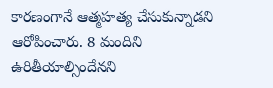కారణంగానే ఆత్మహత్య చేసుకున్నాడని ఆరోపించారు. 8 మందిని ఉరితీయాల్సిందేనని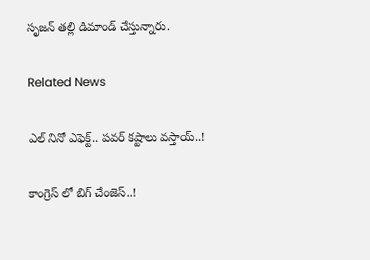సృజన్ తల్లి డిమాండ్ చేస్తున్నారు.

Related News

ఎల్ నినో ఎఫెక్ట్.. పవర్ కష్టాలు వస్తాయ్..!

కాంగ్రెస్ లో బిగ్ చేంజెస్..!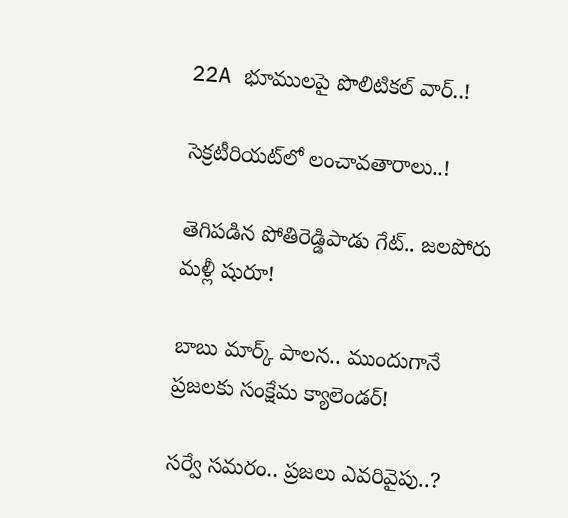22A భూములపై పొలిటికల్‌ వార్‌..!

సెక్రటీరియట్‌లో లంచావతారాలు..!

తెగిపడిన పోతిరెడ్డిపాడు గేట్.. జలపోరు మళ్లీ షురూ!

బాబు మార్క్ పాలన.. ముందుగానే ప్రజలకు సంక్షేమ క్యాలెండర్!

సర్వే సమరం.. ప్రజలు ఎవరివైపు..?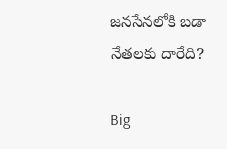జనసేనలోకి బడా నేతలకు దారేది?

Big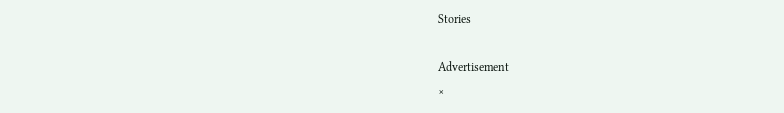Stories

Advertisement
×